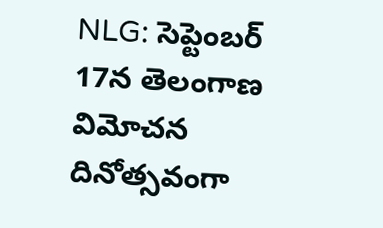NLG: సెప్టెంబర్ 17న తెలంగాణ విమోచన దినోత్సవంగా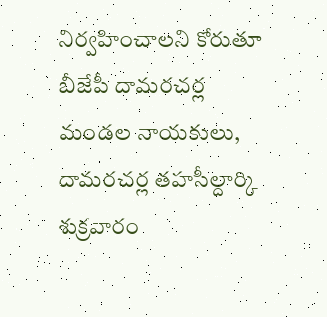నిర్వహించాలని కోరుతూ బీజేపీ దామరచర్ల మండల నాయకులు, దామరచర్ల తహసీల్దార్కి శుక్రవారం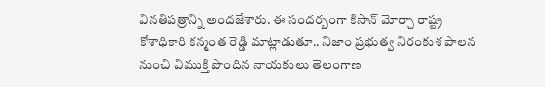వినతిపత్రాన్ని అందజేశారు. ఈ సందర్బంగా కిసాన్ మోర్చా రాష్ట్ర కోశాధికారి కన్మంత రెడ్డి మాట్లాడుతూ.. నిజాం ప్రభుత్వ నిరంకుశ పాలన నుంచి విముక్తి పొందిన నాయకులు తెలంగాణ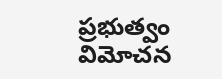ప్రభుత్వం విమోచన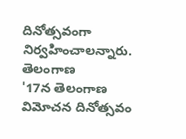దినోత్సవంగా నిర్వహించాలన్నారు.
తెలంగాణ
'17న తెలంగాణ విమోచన దినోత్సవం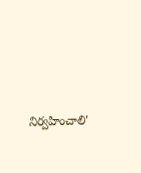నిర్వహించాలి'